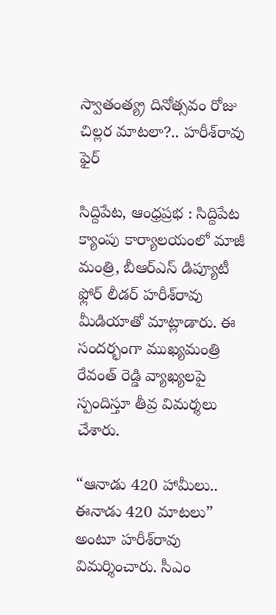స్వాతంత్య్ర దినోత్సవం రోజు చిల్లర మాటలా?.. హరీశ్‌రావు ఫైర్

సిద్దిపేట, ఆంధ్రప్రభ : సిద్దిపేట క్యాంపు కార్యాలయంలో మాజీ మంత్రి, బీఆర్ఎస్ డిప్యూటీ ఫ్లోర్ లీడర్ హరీశ్‌రావు మీడియాతో మాట్లాడారు. ఈ సందర్భంగా ముఖ్యమంత్రి రేవంత్ రెడ్డి వ్యాఖ్యలపై స్పందిస్తూ తీవ్ర విమర్శలు చేశారు.

“ఆనాడు 420 హామీలు.. ఈనాడు 420 మాటలు” అంటూ హరీశ్‌రావు విమర్శించారు. సీఎం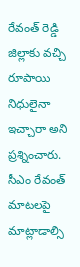రేవంత్ రెడ్డి జిల్లాకు వచ్చి రూపాయి నిధులైనా ఇచ్చారా అని ప్రశ్నించారు. సీఎం రేవంత్ మాటలపై మాట్లాడాల్సి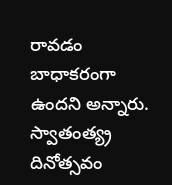రావడం బాధాకరంగా ఉందని అన్నారు. స్వాతంత్య్ర దినోత్సవం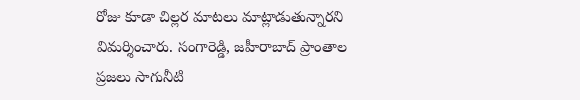రోజు కూడా చిల్లర మాటలు మాట్లాడుతున్నారని విమర్శించారు. సంగారెడ్డి, జహీరాబాద్ ప్రాంతాల ప్రజలు సాగునీటి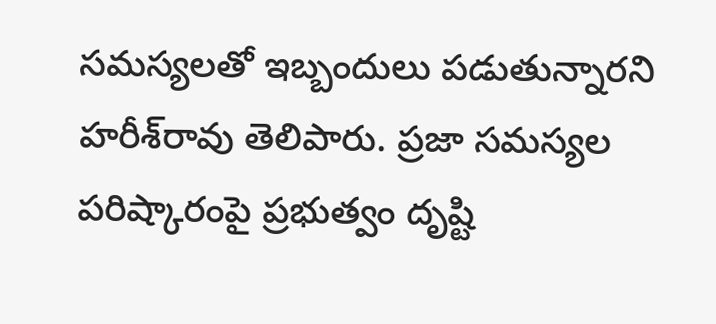సమస్యలతో ఇబ్బందులు పడుతున్నారని హరీశ్‌రావు తెలిపారు. ప్రజా సమస్యల పరిష్కారంపై ప్రభుత్వం దృష్టి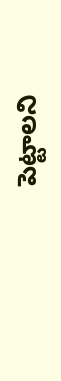పెట్టాలని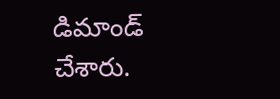డిమాండ్ చేశారు.